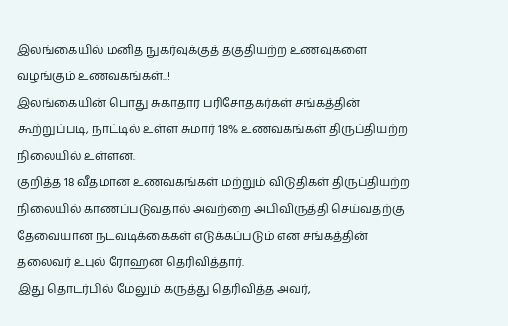இலங்கையில் மனித நுகர்வுக்குத் தகுதியற்ற உணவுகளை வழங்கும் உணவகங்கள்..!
இலங்கையின் பொது சுகாதார பரிசோதகர்கள் சங்கத்தின் கூற்றுப்படி, நாட்டில் உள்ள சுமார் 18% உணவகங்கள் திருப்தியற்ற நிலையில் உள்ளன.
குறித்த 18 வீதமான உணவகங்கள் மற்றும் விடுதிகள் திருப்தியற்ற நிலையில் காணப்படுவதால் அவற்றை அபிவிருத்தி செய்வதற்கு தேவையான நடவடிக்கைகள் எடுக்கப்படும் என சங்கத்தின் தலைவர் உபுல் ரோஹன தெரிவித்தார்.
இது தொடர்பில் மேலும் கருத்து தெரிவித்த அவர்,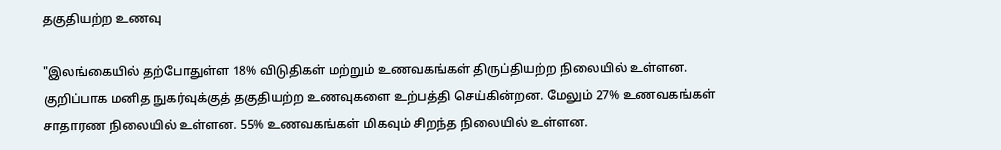தகுதியற்ற உணவு

"இலங்கையில் தற்போதுள்ள 18% விடுதிகள் மற்றும் உணவகங்கள் திருப்தியற்ற நிலையில் உள்ளன.
குறிப்பாக மனித நுகர்வுக்குத் தகுதியற்ற உணவுகளை உற்பத்தி செய்கின்றன. மேலும் 27% உணவகங்கள் சாதாரண நிலையில் உள்ளன. 55% உணவகங்கள் மிகவும் சிறந்த நிலையில் உள்ளன.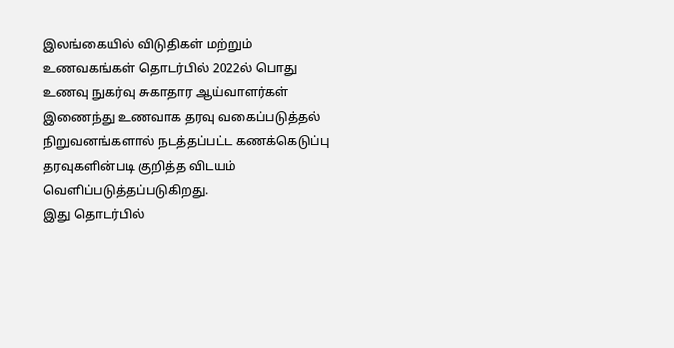இலங்கையில் விடுதிகள் மற்றும் உணவகங்கள் தொடர்பில் 2022ல் பொது உணவு நுகர்வு சுகாதார ஆய்வாளர்கள் இணைந்து உணவாக தரவு வகைப்படுத்தல் நிறுவனங்களால் நடத்தப்பட்ட கணக்கெடுப்பு தரவுகளின்படி குறித்த விடயம் வெளிப்படுத்தப்படுகிறது.
இது தொடர்பில்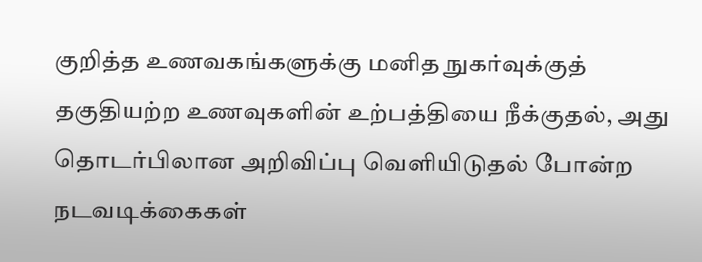குறித்த உணவகங்களுக்கு மனித நுகர்வுக்குத் தகுதியற்ற உணவுகளின் உற்பத்தியை நீக்குதல், அது தொடர்பிலான அறிவிப்பு வெளியிடுதல் போன்ற நடவடிக்கைகள்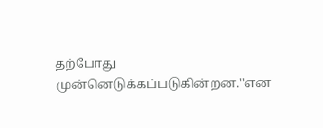தற்போது முன்னெடுக்கப்படுகின்றன.''என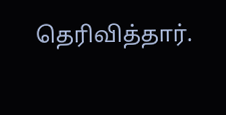தெரிவித்தார்.